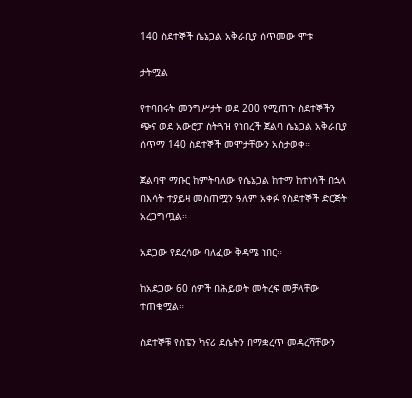140 ስደተኞች ሴኔጋል አቅራቢያ ሰጥመው ሞቱ

ታትሟል

የተባበሩት መንግሥታት ወደ 200 የሚጠጉ ስደተኞችን ጭና ወደ አውሮፓ ስትጓዝ የነበረች ጀልባ ሴኔጋል አቅራቢያ ሰጥማ 140 ስደተኞች መሞታቸውን አስታወቀ።

ጀልባዋ ማቡር ከምትባለው የሴኔጋል ከተማ ከተነሳች በኋላ በእሳት ተያይዛ መስጠሟን ዓለም አቀፉ የስደተኞች ድርጅት አረጋግጧል።

አደጋው የደረሳው ባለፈው ቅዳሜ ነበር።

ከአደጋው 60 ሰዎች በሕይወት መትረፍ መቻላቸው ተጠቁሟል።

ስደተኞቹ የስፔን ካናሪ ደሴትን በማቋረጥ መዳረሻቸውን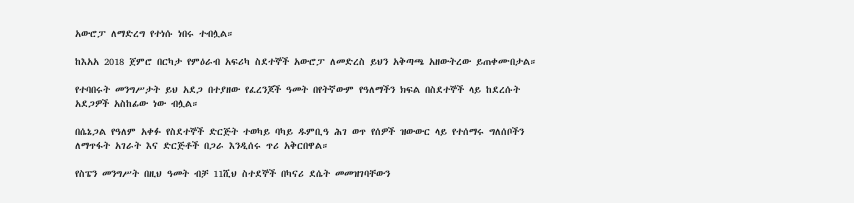አውሮፓ ለማድረግ የተነሱ ነበሩ ተብሏል።

ከእአአ 2018 ጀምሮ በርካታ የምዕራብ አፍሪካ ስደተኞች አውሮፓ ለመድረስ ይህን አቅጣጫ አዘውትረው ይጠቀሙበታል።

የተባበሩት መንግሥታት ይህ አደጋ በተያዘው የፈረንጆች ዓመት በየትኛውም የዓለማችን ክፍል በስደተኞች ላይ ከደረሱት አደጋዎች አስከፊው ነው ብሏል።

በሴኔጋል የዓለም አቀፉ የስደተኞች ድርጅት ተወካይ ባካይ ዱምቢዓ ሕገ ወጥ የሰዎች ዝውውር ላይ የተሰማሩ ግለሰቦችን ለማጥፋት አገራት እና ድርጅቶች በጋራ እንዲሰሩ ጥሪ አቅርበዋል።

የስፔን መንግሥት በዚህ ዓመት ብቻ 11ሺህ ስተደኞች በካናሪ ደሴት መመዝገባቸውን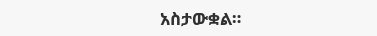አስታውቋል።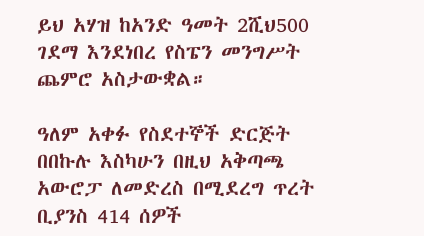ይህ አሃዝ ከአንድ ዓመት 2ሺህ500 ገደማ እንደነበረ የስፔን መንግሥት ጨምሮ አስታውቋል።

ዓለም አቀፉ የስደተኞች ድርጅት በበኩሉ እስካሁን በዚህ አቅጣጫ አውሮፓ ለመድረስ በሚደረግ ጥረት ቢያንስ 414 ሰዎች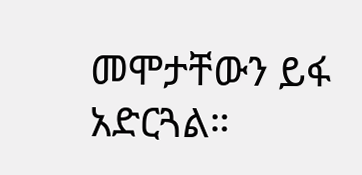መሞታቸውን ይፋ አድርጓል።